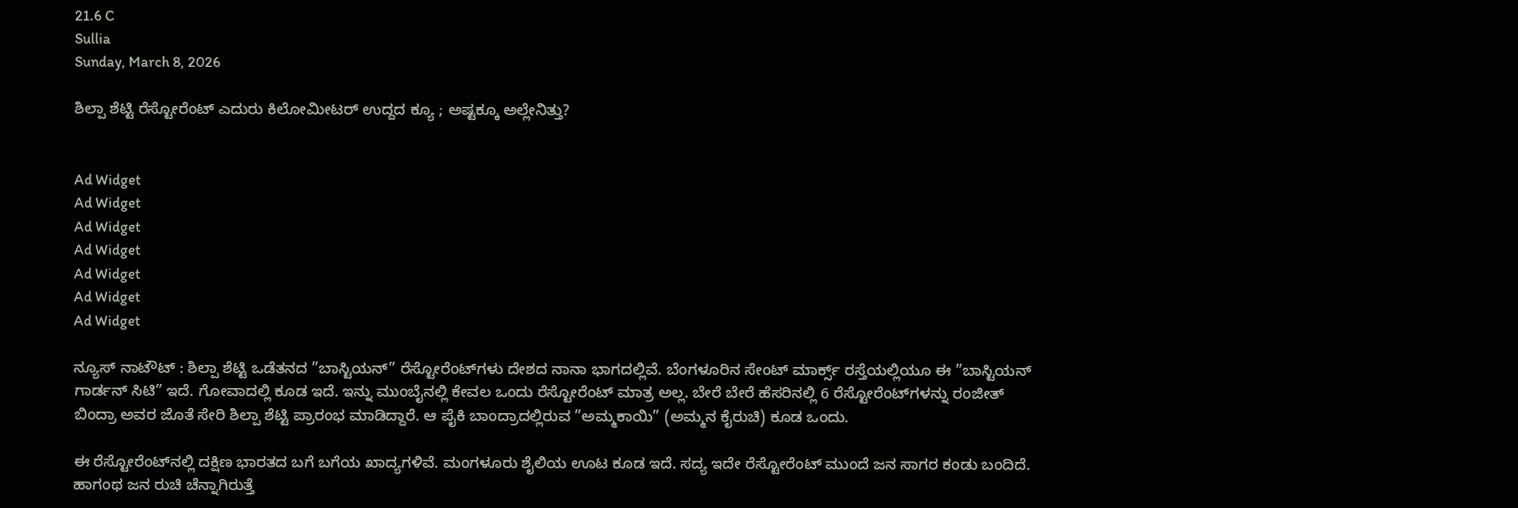21.6 C
Sullia
Sunday, March 8, 2026

ಶಿಲ್ಪಾ ಶೆಟ್ಟಿ ರೆಸ್ಟೋರೆಂಟ್ ಎದುರು ಕಿಲೋಮೀಟರ್ ಉದ್ದದ ಕ್ಯೂ ; ಅಷ್ಟಕ್ಕೂ ಅಲ್ಲೇನಿತ್ತು?


Ad Widget
Ad Widget
Ad Widget
Ad Widget
Ad Widget
Ad Widget
Ad Widget

ನ್ಯೂಸ್ ನಾಟೌಟ್ : ಶಿಲ್ಪಾ ಶೆಟ್ಟಿ ಒಡೆತನದ ”ಬಾಸ್ಟಿಯನ್” ರೆಸ್ಟೋರೆಂಟ್‌ಗಳು ದೇಶದ ನಾನಾ ಭಾಗದಲ್ಲಿವೆ. ಬೆಂಗಳೂರಿನ ಸೇಂಟ್ ಮಾರ್ಕ್ಸ್ ರಸ್ತೆಯಲ್ಲಿಯೂ ಈ ”ಬಾಸ್ಟಿಯನ್ ಗಾರ್ಡನ್ ಸಿಟಿ” ಇದೆ. ಗೋವಾದಲ್ಲಿ ಕೂಡ ಇದೆ. ಇನ್ನು ಮುಂಬೈನಲ್ಲಿ ಕೇವಲ ಒಂದು ರೆಸ್ಟೋರೆಂಟ್ ಮಾತ್ರ ಅಲ್ಲ. ಬೇರೆ ಬೇರೆ ಹೆಸರಿನಲ್ಲಿ 6 ರೆಸ್ಟೋರೆಂಟ್‌ಗಳನ್ನು ರಂಜೀತ್ ಬಿಂದ್ರಾ ಅವರ ಜೊತೆ ಸೇರಿ ಶಿಲ್ಪಾ ಶೆಟ್ಟಿ ಪ್ರಾರಂಭ ಮಾಡಿದ್ದಾರೆ. ಆ ಪೈಕಿ ಬಾಂದ್ರಾದಲ್ಲಿರುವ ”ಅಮ್ಮಕಾಯಿ” (ಅಮ್ಮನ ಕೈರುಚಿ) ಕೂಡ ಒಂದು.

ಈ ರೆಸ್ಟೋರೆಂಟ್‌ನಲ್ಲಿ ದಕ್ಷಿಣ ಭಾರತದ ಬಗೆ ಬಗೆಯ ಖಾದ್ಯಗಳಿವೆ. ಮಂಗಳೂರು ಶೈಲಿಯ ಊಟ ಕೂಡ ಇದೆ. ಸದ್ಯ ಇದೇ ರೆಸ್ಟೋರೆಂಟ್ ಮುಂದೆ ಜನ ಸಾಗರ ಕಂಡು ಬಂದಿದೆ. ಹಾಗಂಥ ಜನ ರುಚಿ ಚೆನ್ನಾಗಿರುತ್ತೆ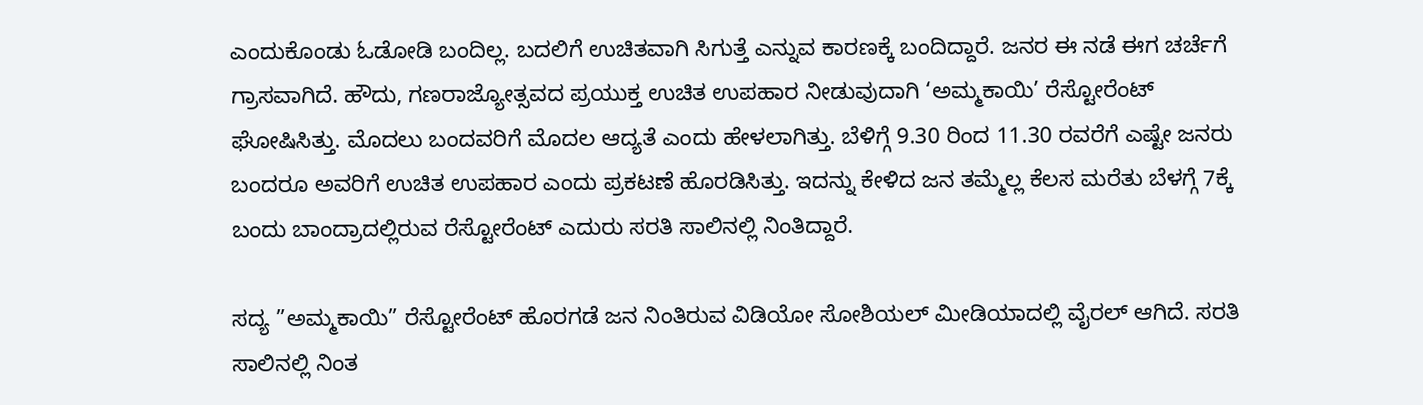ಎಂದುಕೊಂಡು ಓಡೋಡಿ ಬಂದಿಲ್ಲ. ಬದಲಿಗೆ ಉಚಿತವಾಗಿ ಸಿಗುತ್ತೆ ಎನ್ನುವ ಕಾರಣಕ್ಕೆ ಬಂದಿದ್ದಾರೆ. ಜನರ ಈ ನಡೆ ಈಗ ಚರ್ಚೆಗೆ ಗ್ರಾಸವಾಗಿದೆ. ಹೌದು, ಗಣರಾಜ್ಯೋತ್ಸವದ ಪ್ರಯುಕ್ತ ಉಚಿತ ಉಪಹಾರ ನೀಡುವುದಾಗಿ ‘ಅಮ್ಮಕಾಯಿ’ ರೆಸ್ಟೋರೆಂಟ್ ಘೋಷಿಸಿತ್ತು. ಮೊದಲು ಬಂದವರಿಗೆ ಮೊದಲ ಆದ್ಯತೆ ಎಂದು ಹೇಳಲಾಗಿತ್ತು. ಬೆಳಿಗ್ಗೆ 9.30 ರಿಂದ 11.30 ರವರೆಗೆ ಎಷ್ಟೇ ಜನರು ಬಂದರೂ ಅವರಿಗೆ ಉಚಿತ ಉಪಹಾರ ಎಂದು ಪ್ರಕಟಣೆ ಹೊರಡಿಸಿತ್ತು. ಇದನ್ನು ಕೇಳಿದ ಜನ ತಮ್ಮೆಲ್ಲ ಕೆಲಸ ಮರೆತು ಬೆಳಗ್ಗೆ 7ಕ್ಕೆ ಬಂದು ಬಾಂದ್ರಾದಲ್ಲಿರುವ ರೆಸ್ಟೋರೆಂಟ್‌ ಎದುರು ಸರತಿ ಸಾಲಿನಲ್ಲಿ ನಿಂತಿದ್ದಾರೆ.

ಸದ್ಯ ”ಅಮ್ಮಕಾಯಿ” ರೆಸ್ಟೋರೆಂಟ್ ಹೊರಗಡೆ ಜನ ನಿಂತಿರುವ ವಿಡಿಯೋ ಸೋಶಿಯಲ್ ಮೀಡಿಯಾದಲ್ಲಿ ವೈರಲ್ ಆಗಿದೆ. ಸರತಿ ಸಾಲಿನಲ್ಲಿ ನಿಂತ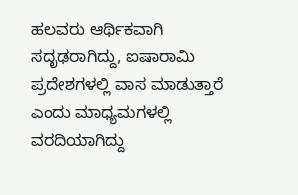ಹಲವರು ಆರ್ಥಿಕವಾಗಿ ಸದೃಢರಾಗಿದ್ದು, ಐಷಾರಾಮಿ ಪ್ರದೇಶಗಳಲ್ಲಿ ವಾಸ ಮಾಡುತ್ತಾರೆ ಎಂದು ಮಾಧ್ಯಮಗಳಲ್ಲಿ ವರದಿಯಾಗಿದ್ದು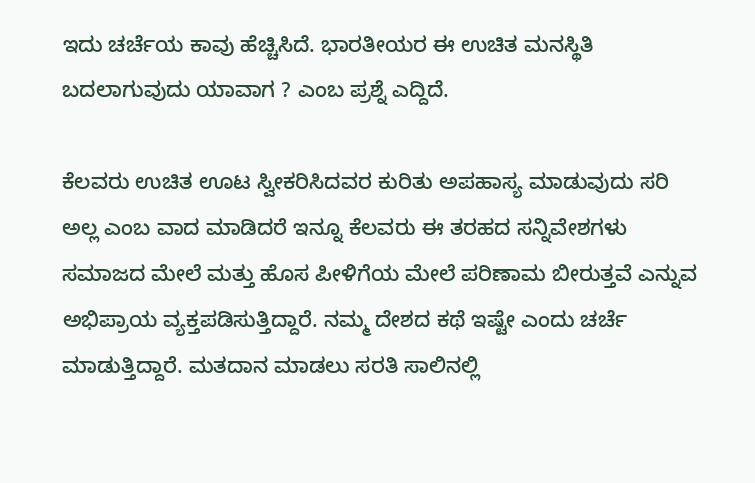ಇದು ಚರ್ಚೆಯ ಕಾವು ಹೆಚ್ಚಿಸಿದೆ. ಭಾರತೀಯರ ಈ ಉಚಿತ ಮನಸ್ಥಿತಿ ಬದಲಾಗುವುದು ಯಾವಾಗ ? ಎಂಬ ಪ್ರಶ್ನೆ ಎದ್ದಿದೆ.

ಕೆಲವರು ಉಚಿತ ಊಟ ಸ್ವೀಕರಿಸಿದವರ ಕುರಿತು ಅಪಹಾಸ್ಯ ಮಾಡುವುದು ಸರಿ ಅಲ್ಲ ಎಂಬ ವಾದ ಮಾಡಿದರೆ ಇನ್ನೂ ಕೆಲವರು ಈ ತರಹದ ಸನ್ನಿವೇಶಗಳು ಸಮಾಜದ ಮೇಲೆ ಮತ್ತು ಹೊಸ ಪೀಳಿಗೆಯ ಮೇಲೆ ಪರಿಣಾಮ ಬೀರುತ್ತವೆ ಎನ್ನುವ ಅಭಿಪ್ರಾಯ ವ್ಯಕ್ತಪಡಿಸುತ್ತಿದ್ದಾರೆ. ನಮ್ಮ ದೇಶದ ಕಥೆ ಇಷ್ಟೇ ಎಂದು ಚರ್ಚೆ ಮಾಡುತ್ತಿದ್ದಾರೆ. ಮತದಾನ ಮಾಡಲು ಸರತಿ ಸಾಲಿನಲ್ಲಿ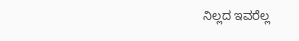ನಿಲ್ಲದ ಇವರೆಲ್ಲ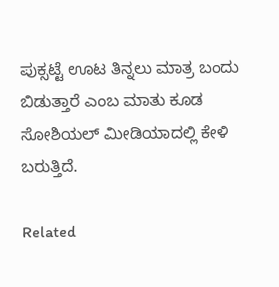ಪುಕ್ಸಟ್ಟೆ ಊಟ ತಿನ್ನಲು ಮಾತ್ರ ಬಂದು ಬಿಡುತ್ತಾರೆ ಎಂಬ ಮಾತು ಕೂಡ ಸೋಶಿಯಲ್ ಮೀಡಿಯಾದಲ್ಲಿ ಕೇಳಿ ಬರುತ್ತಿದೆ.

Related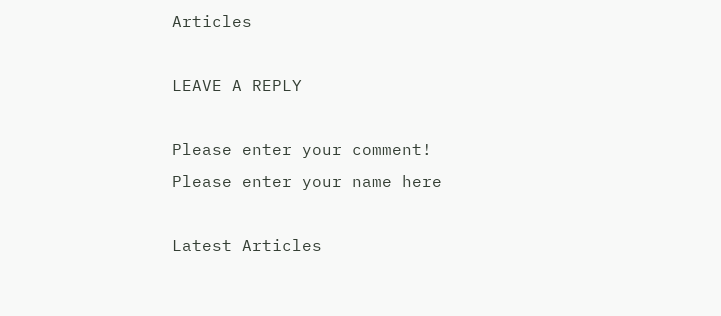Articles

LEAVE A REPLY

Please enter your comment!
Please enter your name here

Latest Articles